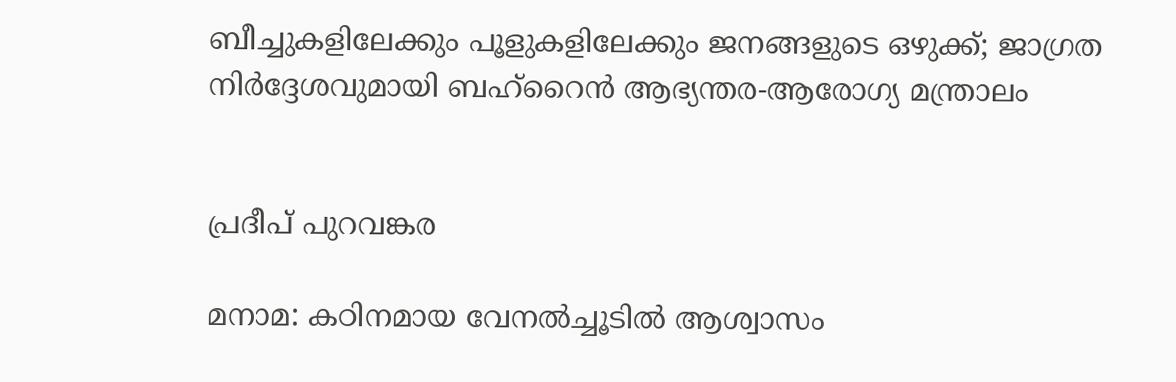ബീച്ചുകളിലേക്കും പൂളുകളിലേക്കും ജനങ്ങളുടെ ഒഴുക്ക്; ജാഗ്രത നിർദ്ദേശവുമായി ബഹ്‌റൈൻ ആഭ്യന്തര-ആരോഗ്യ മന്ത്രാലം


പ്രദീപ് പുറവങ്കര

മനാമ: കഠിനമായ വേനൽച്ചൂടിൽ ആശ്വാസം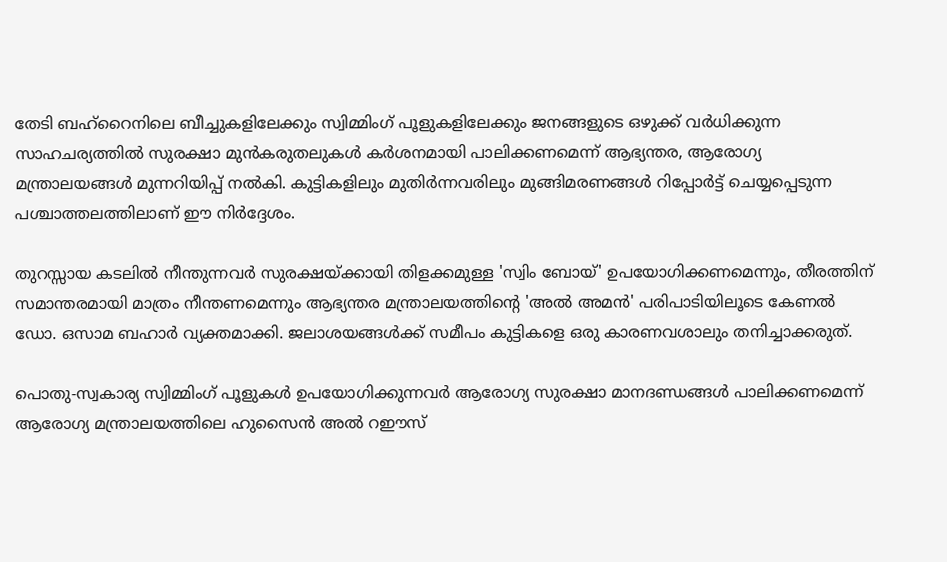തേടി ബഹ്‌റൈനിലെ ബീച്ചുകളിലേക്കും സ്വിമ്മിംഗ് പൂളുകളിലേക്കും ജനങ്ങളുടെ ഒഴുക്ക് വർധിക്കുന്ന സാഹചര്യത്തിൽ സുരക്ഷാ മുൻകരുതലുകൾ കർശനമായി പാലിക്കണമെന്ന് ആഭ്യന്തര, ആരോഗ്യ മന്ത്രാലയങ്ങൾ മുന്നറിയിപ്പ് നൽകി. കുട്ടികളിലും മുതിർന്നവരിലും മുങ്ങിമരണങ്ങൾ റിപ്പോർട്ട് ചെയ്യപ്പെടുന്ന പശ്ചാത്തലത്തിലാണ് ഈ നിർദ്ദേശം.

തുറസ്സായ കടലിൽ നീന്തുന്നവർ സുരക്ഷയ്ക്കായി തിളക്കമുള്ള 'സ്വിം ബോയ്' ഉപയോഗിക്കണമെന്നും, തീരത്തിന് സമാന്തരമായി മാത്രം നീന്തണമെന്നും ആഭ്യന്തര മന്ത്രാലയത്തിന്റെ 'അൽ അമൻ' പരിപാടിയിലൂടെ കേണൽ ഡോ. ഒസാമ ബഹാർ വ്യക്തമാക്കി. ജലാശയങ്ങൾക്ക് സമീപം കുട്ടികളെ ഒരു കാരണവശാലും തനിച്ചാക്കരുത്.

പൊതു-സ്വകാര്യ സ്വിമ്മിംഗ് പൂളുകൾ ഉപയോഗിക്കുന്നവർ ആരോഗ്യ സുരക്ഷാ മാനദണ്ഡങ്ങൾ പാലിക്കണമെന്ന് ആരോഗ്യ മന്ത്രാലയത്തിലെ ഹുസൈൻ അൽ റഈസ്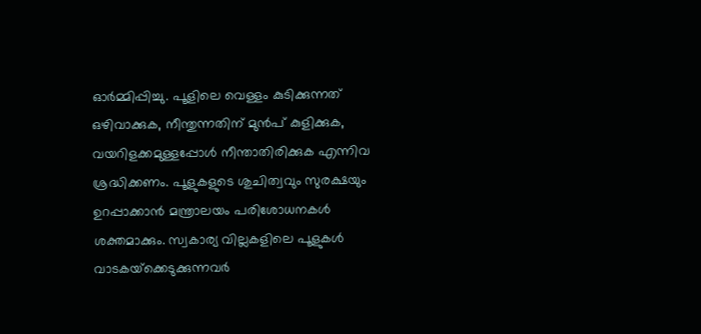ഓർമ്മിപ്പിച്ചു. പൂളിലെ വെള്ളം കുടിക്കുന്നത് ഒഴിവാക്കുക, നീന്തുന്നതിന് മുൻപ് കുളിക്കുക, വയറിളക്കമുള്ളപ്പോൾ നീന്താതിരിക്കുക എന്നിവ ശ്രദ്ധിക്കണം. പൂളുകളുടെ ശുചിത്വവും സുരക്ഷയും ഉറപ്പാക്കാൻ മന്ത്രാലയം പരിശോധനകൾ ശക്തമാക്കും. സ്വകാര്യ വില്ലകളിലെ പൂളുകൾ വാടകയ്‌ക്കെടുക്കുന്നവർ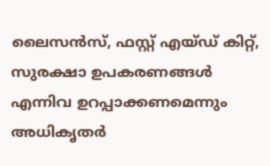ലൈസൻസ്, ഫസ്റ്റ് എയ്ഡ് കിറ്റ്, സുരക്ഷാ ഉപകരണങ്ങൾ എന്നിവ ഉറപ്പാക്കണമെന്നും അധികൃതർ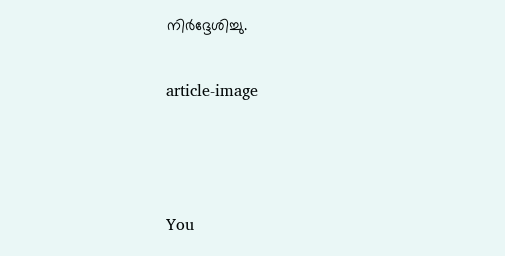നിർദ്ദേശിച്ചു.

article-image



You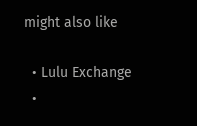might also like

  • Lulu Exchange
  •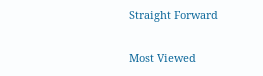Straight Forward

Most Viewed